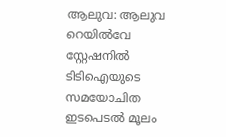ആലുവ: ആലുവ റെയിൽവേ സ്റ്റേഷനിൽ ടിടിഐയുടെ സമയോചിത ഇടപെടൽ മൂലം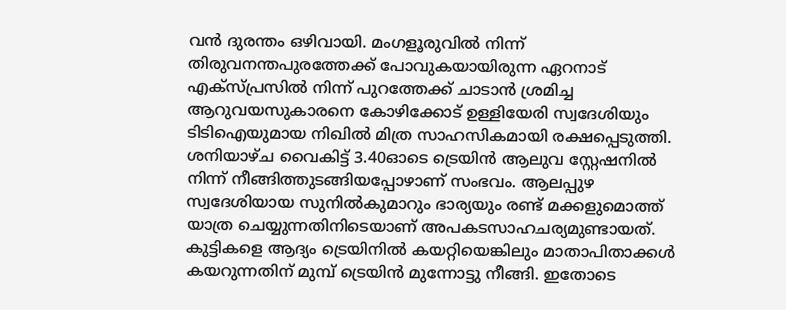വൻ ദുരന്തം ഒഴിവായി. മംഗളൂരുവിൽ നിന്ന് തിരുവനന്തപുരത്തേക്ക് പോവുകയായിരുന്ന ഏറനാട് എക്സ്പ്രസിൽ നിന്ന് പുറത്തേക്ക് ചാടാൻ ശ്രമിച്ച ആറുവയസുകാരനെ കോഴിക്കോട് ഉള്ളിയേരി സ്വദേശിയും ടിടിഐയുമായ നിഖിൽ മിത്ര സാഹസികമായി രക്ഷപ്പെടുത്തി.
ശനിയാഴ്ച വൈകിട്ട് 3.40ഓടെ ട്രെയിൻ ആലുവ സ്റ്റേഷനിൽ നിന്ന് നീങ്ങിത്തുടങ്ങിയപ്പോഴാണ് സംഭവം. ആലപ്പുഴ സ്വദേശിയായ സുനിൽകുമാറും ഭാര്യയും രണ്ട് മക്കളുമൊത്ത് യാത്ര ചെയ്യുന്നതിനിടെയാണ് അപകടസാഹചര്യമുണ്ടായത്. കുട്ടികളെ ആദ്യം ട്രെയിനിൽ കയറ്റിയെങ്കിലും മാതാപിതാക്കൾ കയറുന്നതിന് മുമ്പ് ട്രെയിൻ മുന്നോട്ടു നീങ്ങി. ഇതോടെ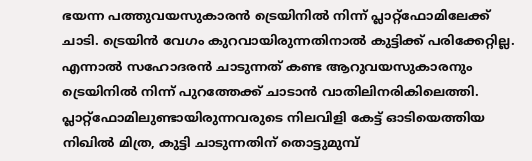ഭയന്ന പത്തുവയസുകാരൻ ട്രെയിനിൽ നിന്ന് പ്ലാറ്റ്ഫോമിലേക്ക് ചാടി. ട്രെയിൻ വേഗം കുറവായിരുന്നതിനാൽ കുട്ടിക്ക് പരിക്കേറ്റില്ല.
എന്നാൽ സഹോദരൻ ചാടുന്നത് കണ്ട ആറുവയസുകാരനും ട്രെയിനിൽ നിന്ന് പുറത്തേക്ക് ചാടാൻ വാതിലിനരികിലെത്തി. പ്ലാറ്റ്ഫോമിലുണ്ടായിരുന്നവരുടെ നിലവിളി കേട്ട് ഓടിയെത്തിയ നിഖിൽ മിത്ര, കുട്ടി ചാടുന്നതിന് തൊട്ടുമുമ്പ്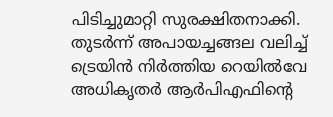പിടിച്ചുമാറ്റി സുരക്ഷിതനാക്കി. തുടർന്ന് അപായച്ചങ്ങല വലിച്ച് ട്രെയിൻ നിർത്തിയ റെയിൽവേ അധികൃതർ ആർപിഎഫിന്റെ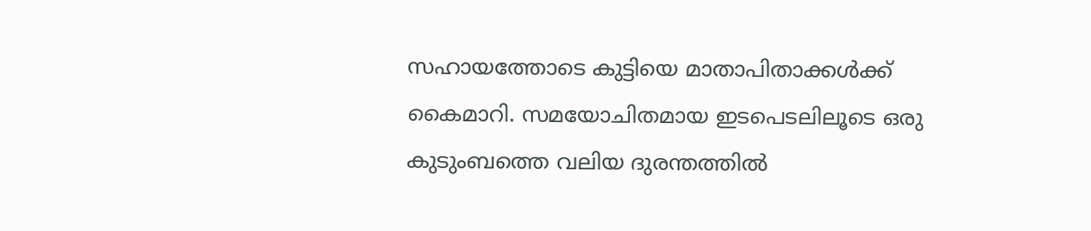സഹായത്തോടെ കുട്ടിയെ മാതാപിതാക്കൾക്ക് കൈമാറി. സമയോചിതമായ ഇടപെടലിലൂടെ ഒരു കുടുംബത്തെ വലിയ ദുരന്തത്തിൽ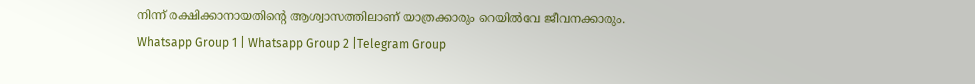നിന്ന് രക്ഷിക്കാനായതിന്റെ ആശ്വാസത്തിലാണ് യാത്രക്കാരും റെയിൽവേ ജീവനക്കാരും.
Whatsapp Group 1 | Whatsapp Group 2 |Telegram Group